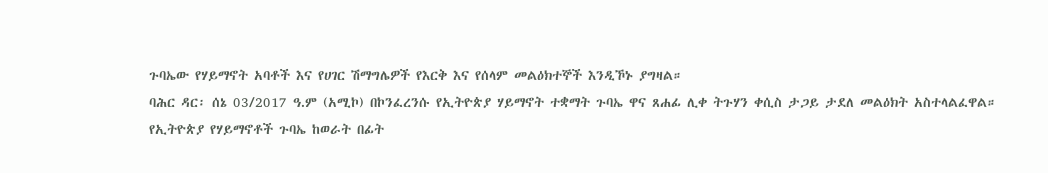ጉባኤው የሃይማኖት አባቶች እና የሀገር ሽማግሌዎች የእርቅ እና የሰላም መልዕክተኞች እንዲኾኑ ያግዛል።
ባሕር ዳር፡ ሰኔ 03/2017 ዓ.ም (አሚኮ) በኮንፈረንሱ የኢትዮጵያ ሃይማኖት ተቋማት ጉባኤ ዋና ጸሐፊ ሊቀ ትጉሃን ቀሲስ ታጋይ ታደለ መልዕክት አስተላልፈዋል።
የኢትዮጵያ የሃይማኖቶች ጉባኤ ከወራት በፊት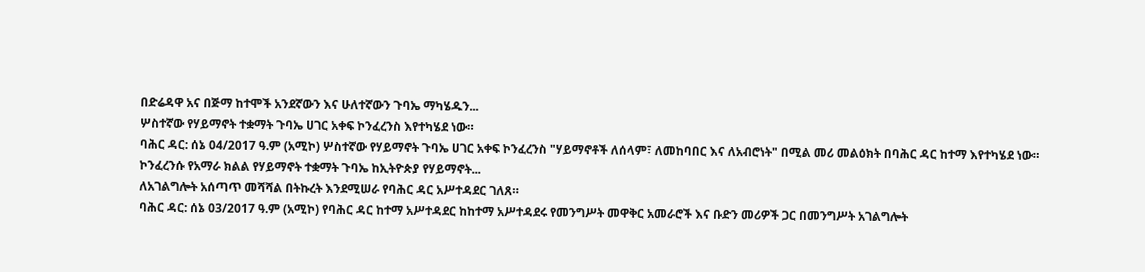በድሬዳዋ አና በጅማ ከተሞች አንደኛውን እና ሁለተኛውን ጉባኤ ማካሄዱን...
ሦስተኛው የሃይማኖት ተቋማት ጉባኤ ሀገር አቀፍ ኮንፈረንስ እየተካሄደ ነው።
ባሕር ዳር: ሰኔ 04/2017 ዓ.ም (አሚኮ) ሦስተኛው የሃይማኖት ጉባኤ ሀገር አቀፍ ኮንፈረንስ "ሃይማኖቶች ለሰላም፣ ለመከባበር እና ለአብሮነት" በሚል መሪ መልዕክት በባሕር ዳር ከተማ እየተካሄደ ነው።
ኮንፈረንሱ የአማራ ክልል የሃይማኖት ተቋማት ጉባኤ ከኢትዮጵያ የሃይማኖት...
ለአገልግሎት አሰጣጥ መሻሻል በትኩረት እንደሚሠራ የባሕር ዳር አሥተዳደር ገለጸ።
ባሕር ዳር: ሰኔ 03/2017 ዓ.ም (አሚኮ) የባሕር ዳር ከተማ አሥተዳደር ከከተማ አሥተዳደሩ የመንግሥት መዋቅር አመራሮች እና ቡድን መሪዎች ጋር በመንግሥት አገልግሎት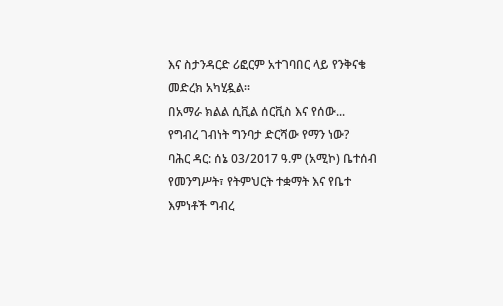እና ስታንዳርድ ሪፎርም አተገባበር ላይ የንቅናቄ መድረክ አካሂዷል።
በአማራ ክልል ሲቪል ሰርቪስ እና የሰው...
የግብረ ገብነት ግንባታ ድርሻው የማን ነው?
ባሕር ዳር: ሰኔ 03/2017 ዓ.ም (አሚኮ) ቤተሰብ የመንግሥት፣ የትምህርት ተቋማት እና የቤተ እምነቶች ግብረ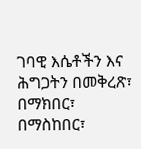ገባዊ እሴቶችን እና ሕግጋትን በመቅረጽ፣ በማክበር፣ በማስከበር፣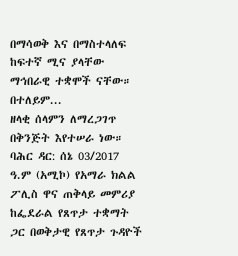በማሳወቅ እና በማስተላለፍ ከፍተኛ ሚና ያላቸው ማኅበራዊ ተቋሞች ናቸው።
በተለይም...
ዘላቂ ሰላምን ለማረጋገጥ በቅንጅት እየተሠራ ነው።
ባሕር ዳር: ሰኔ 03/2017 ዓ.ም (አሚኮ) የአማራ ክልል ፖሊስ ዋና ጠቅላይ መምሪያ ከፌደራል የጸጥታ ተቋማት ጋር በወቅታዊ የጸጥታ ጉዳዮች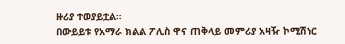ዙሪያ ተወያይቷል።
በውይይቱ የአማራ ክልል ፖሊስ ዋና ጠቅላይ መምሪያ አዛዥ ኮሚሽነር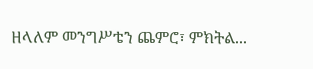ዘላለም መንግሥቴን ጨምሮ፣ ምክትል...